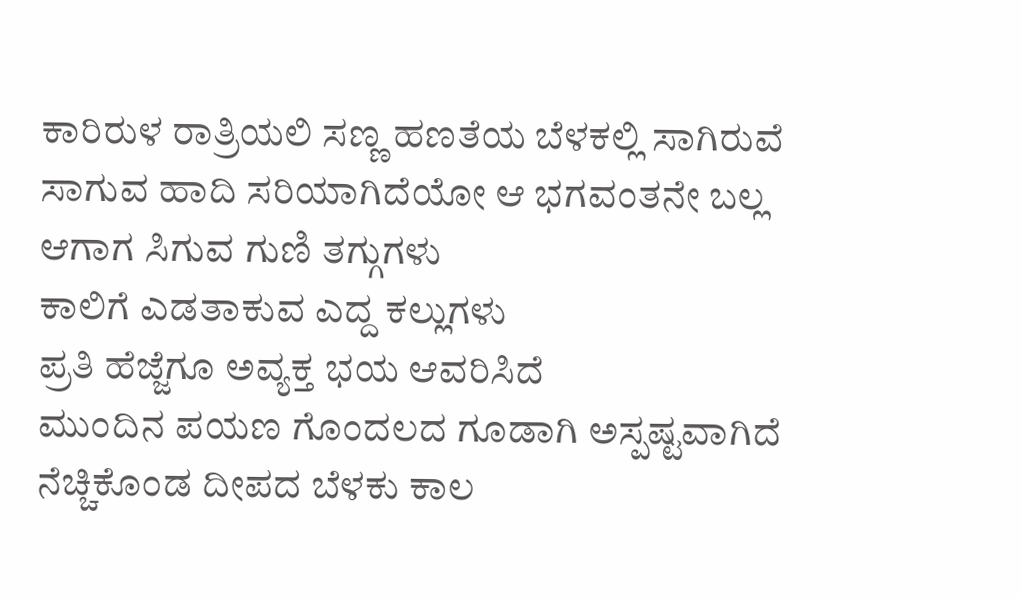ಕಾರಿರುಳ ರಾತ್ರಿಯಲಿ ಸಣ್ಣ ಹಣತೆಯ ಬೆಳಕಲ್ಲಿ ಸಾಗಿರುವೆ
ಸಾಗುವ ಹಾದಿ ಸರಿಯಾಗಿದೆಯೋ ಆ ಭಗವಂತನೇ ಬಲ್ಲ
ಆಗಾಗ ಸಿಗುವ ಗುಣಿ ತಗ್ಗುಗಳು
ಕಾಲಿಗೆ ಎಡತಾಕುವ ಎದ್ದ ಕಲ್ಲುಗಳು
ಪ್ರತಿ ಹೆಜ್ಜೆಗೂ ಅವ್ಯಕ್ತ ಭಯ ಆವರಿಸಿದೆ
ಮುಂದಿನ ಪಯಣ ಗೊಂದಲದ ಗೂಡಾಗಿ ಅಸ್ಪಷ್ಟವಾಗಿದೆ
ನೆಚ್ಚಿಕೊಂಡ ದೀಪದ ಬೆಳಕು ಕಾಲ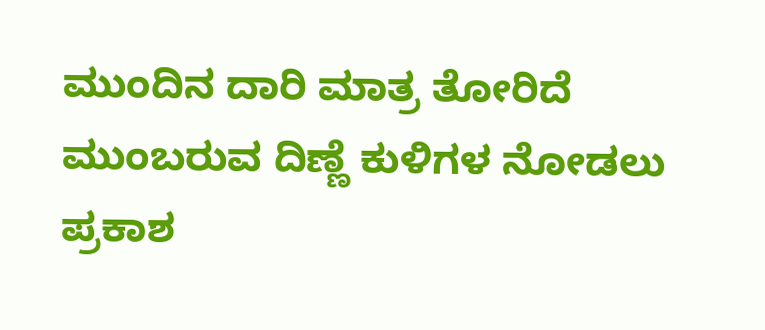ಮುಂದಿನ ದಾರಿ ಮಾತ್ರ ತೋರಿದೆ
ಮುಂಬರುವ ದಿಣ್ಣೆ ಕುಳಿಗಳ ನೋಡಲು ಪ್ರಕಾಶ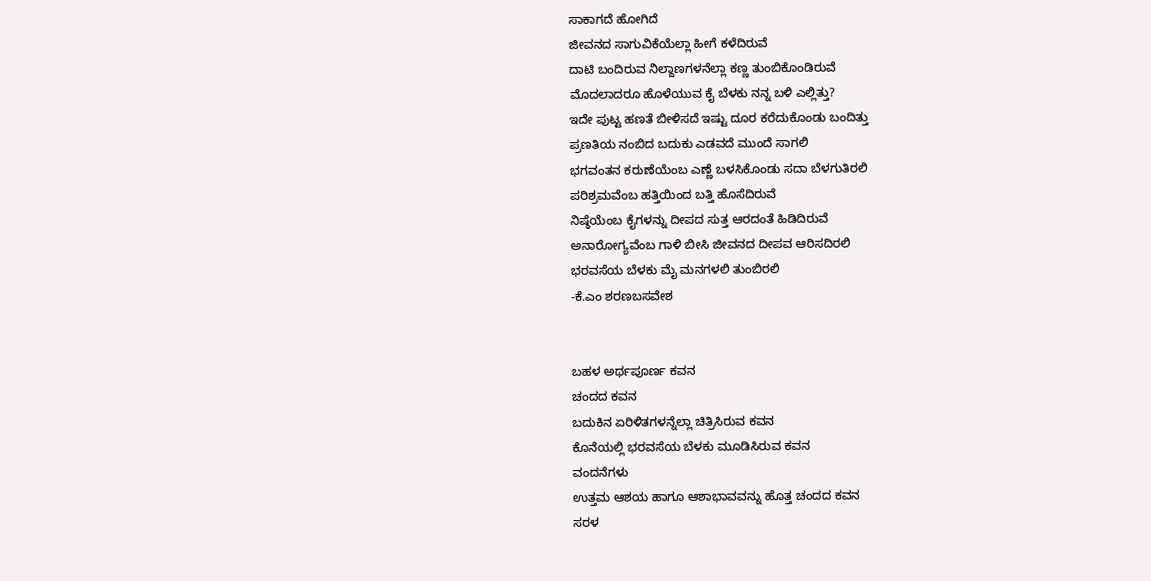ಸಾಕಾಗದೆ ಹೋಗಿದೆ
ಜೀವನದ ಸಾಗುವಿಕೆಯೆಲ್ಲಾ ಹೀಗೆ ಕಳೆದಿರುವೆ
ದಾಟಿ ಬಂದಿರುವ ನಿಲ್ದಾಣಗಳನೆಲ್ಲಾ ಕಣ್ಣ ತುಂಬಿಕೊಂಡಿರುವೆ
ಮೊದಲಾದರೂ ಹೊಳೆಯುವ ಕೈ ಬೆಳಕು ನನ್ನ ಬಳಿ ಎಲ್ಲಿತ್ತು?
ಇದೇ ಪುಟ್ಟ ಹಣತೆ ಬೀಳಿಸದೆ ಇಷ್ಟು ದೂರ ಕರೆದುಕೊಂಡು ಬಂದಿತ್ತು
ಪ್ರಣತಿಯ ನಂಬಿದ ಬದುಕು ಎಡವದೆ ಮುಂದೆ ಸಾಗಲಿ
ಭಗವಂತನ ಕರುಣೆಯೆಂಬ ಎಣ್ಣೆ ಬಳಸಿಕೊಂಡು ಸದಾ ಬೆಳಗುತಿರಲಿ
ಪರಿಶ್ರಮವೆಂಬ ಹತ್ತಿಯಿಂದ ಬತ್ತಿ ಹೊಸೆದಿರುವೆ
ನಿಷ್ಠೆಯೆಂಬ ಕೈಗಳನ್ನು ದೀಪದ ಸುತ್ತ ಆರದಂತೆ ಹಿಡಿದಿರುವೆ
ಅನಾರೋಗ್ಯವೆಂಬ ಗಾಳಿ ಬೀಸಿ ಜೀವನದ ದೀಪವ ಆರಿಸದಿರಲಿ
ಭರವಸೆಯ ಬೆಳಕು ಮೈ ಮನಗಳಲಿ ತುಂಬಿರಲಿ
-ಕೆ.ಎಂ ಶರಣಬಸವೇಶ


ಬಹಳ ಅರ್ಥಪೂರ್ಣ ಕವನ
ಚಂದದ ಕವನ
ಬದುಕಿನ ಏರಿಳಿತಗಳನ್ನೆಲ್ಲಾ ಚಿತ್ರಿಸಿರುವ ಕವನ
ಕೊನೆಯಲ್ಲಿ ಭರವಸೆಯ ಬೆಳಕು ಮೂಡಿಸಿರುವ ಕವನ
ವಂದನೆಗಳು
ಉತ್ತಮ ಆಶಯ ಹಾಗೂ ಆಶಾಭಾವವನ್ನು ಹೊತ್ತ ಚಂದದ ಕವನ
ಸರಳ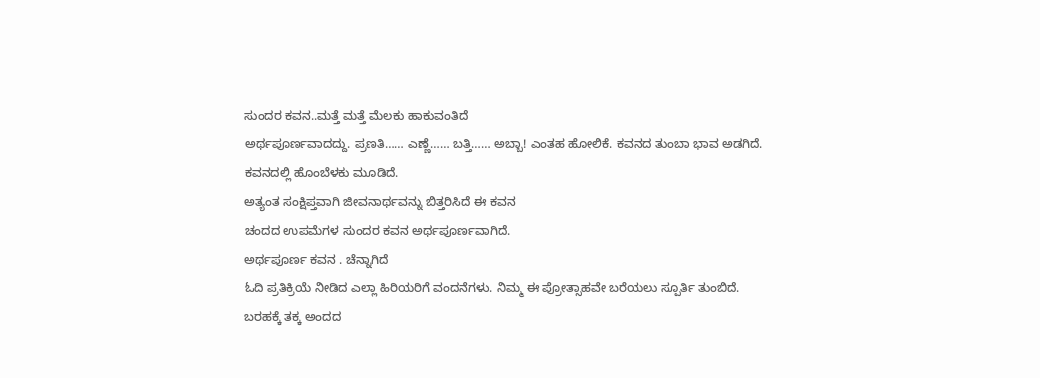ಸುಂದರ ಕವನ..ಮತ್ತೆ ಮತ್ತೆ ಮೆಲಕು ಹಾಕುವಂತಿದೆ
ಅರ್ಥಪೂರ್ಣವಾದದ್ದು. ಪ್ರಣತಿ…… ಎಣ್ಣೆ…… ಬತ್ತಿ…… ಅಬ್ಬಾ! ಎಂತಹ ಹೋಲಿಕೆ. ಕವನದ ತುಂಬಾ ಭಾವ ಅಡಗಿದೆ.
ಕವನದಲ್ಲಿ ಹೊಂಬೆಳಕು ಮೂಡಿದೆ.
ಅತ್ಯಂತ ಸಂಕ್ಷಿಪ್ತವಾಗಿ ಜೀವನಾರ್ಥವನ್ನು ಬಿತ್ತರಿಸಿದೆ ಈ ಕವನ
ಚಂದದ ಉಪಮೆಗಳ ಸುಂದರ ಕವನ ಅರ್ಥಪೂರ್ಣವಾಗಿದೆ.
ಅರ್ಥಪೂರ್ಣ ಕವನ . ಚೆನ್ನಾಗಿದೆ
ಓದಿ ಪ್ರತಿಕ್ರಿಯೆ ನೀಡಿದ ಎಲ್ಲಾ ಹಿರಿಯರಿಗೆ ವಂದನೆಗಳು. ನಿಮ್ಮ ಈ ಪ್ರೋತ್ಸಾಹವೇ ಬರೆಯಲು ಸ್ಪೂರ್ತಿ ತುಂಬಿದೆ.
ಬರಹಕ್ಕೆ ತಕ್ಕ ಅಂದದ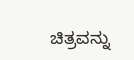ಚಿತ್ರವನ್ನು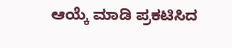ಆಯ್ಕೆ ಮಾಡಿ ಪ್ರಕಟಿಸಿದ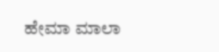ಹೇಮಾ ಮಾಲಾ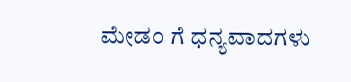ಮೇಡಂ ಗೆ ಧನ್ಯವಾದಗಳು